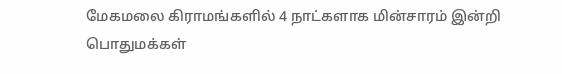மேகமலை கிராமங்களில் 4 நாட்களாக மின்சாரம் இன்றி பொதுமக்கள்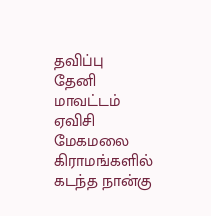தவிப்பு
தேனி மாவட்டம் ஏவிசி மேகமலை கிராமங்களில் கடந்த நான்கு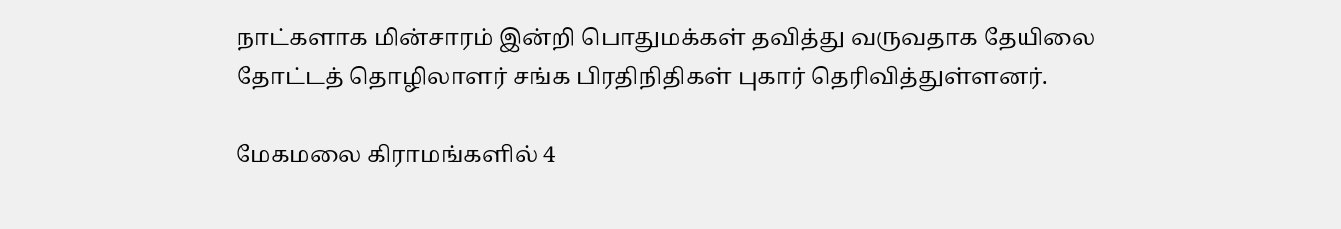நாட்களாக மின்சாரம் இன்றி பொதுமக்கள் தவித்து வருவதாக தேயிலை தோட்டத் தொழிலாளர் சங்க பிரதிநிதிகள் புகார் தெரிவித்துள்ளனர்.

மேகமலை கிராமங்களில் 4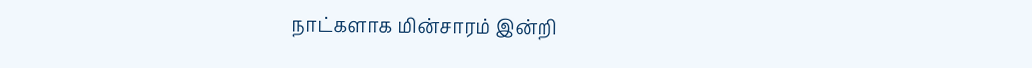நாட்களாக மின்சாரம் இன்றி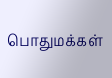பொதுமக்கள்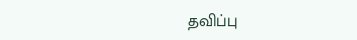தவிப்பு